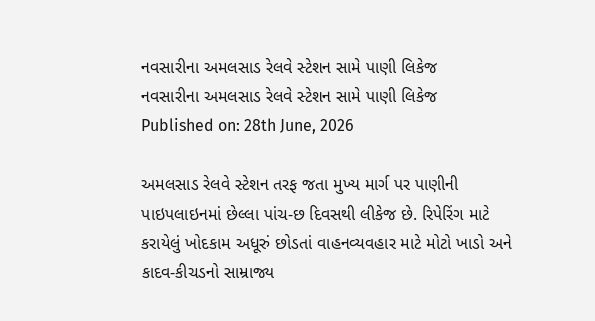નવસારીના અમલસાડ રેલવે સ્ટેશન સામે પાણી લિકેજ
નવસારીના અમલસાડ રેલવે સ્ટેશન સામે પાણી લિકેજ
Published on: 28th June, 2026

અમલસાડ રેલવે સ્ટેશન તરફ જતા મુખ્ય માર્ગ પર પાણીની પાઇપલાઇનમાં છેલ્લા પાંચ-છ દિવસથી લીકેજ છે. રિપેરિંગ માટે કરાયેલું ખોદકામ અધૂરું છોડતાં વાહનવ્યવહાર માટે મોટો ખાડો અને કાદવ-કીચડનો સામ્રાજ્ય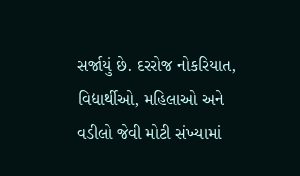સર્જાયું છે. દરરોજ નોકરિયાત, વિદ્યાર્થીઓ, મહિલાઓ અને વડીલો જેવી મોટી સંખ્યામાં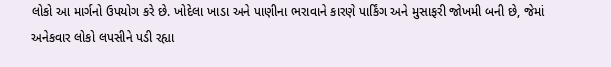લોકો આ માર્ગનો ઉપયોગ કરે છે. ખોદેલા ખાડા અને પાણીના ભરાવાને કારણે પાર્કિંગ અને મુસાફરી જોખમી બની છે, જેમાં અનેકવાર લોકો લપસીને પડી રહ્યા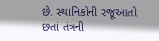છે. સ્થાનિકોની રજૂઆતો છતાં તંત્રની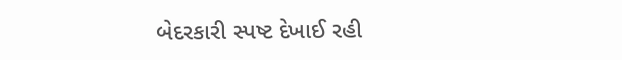બેદરકારી સ્પષ્ટ દેખાઈ રહી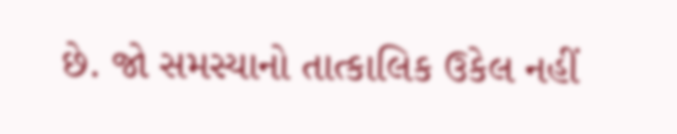છે. જો સમસ્યાનો તાત્કાલિક ઉકેલ નહીં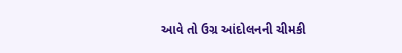આવે તો ઉગ્ર આંદોલનની ચીમકી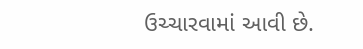ઉચ્ચારવામાં આવી છે.